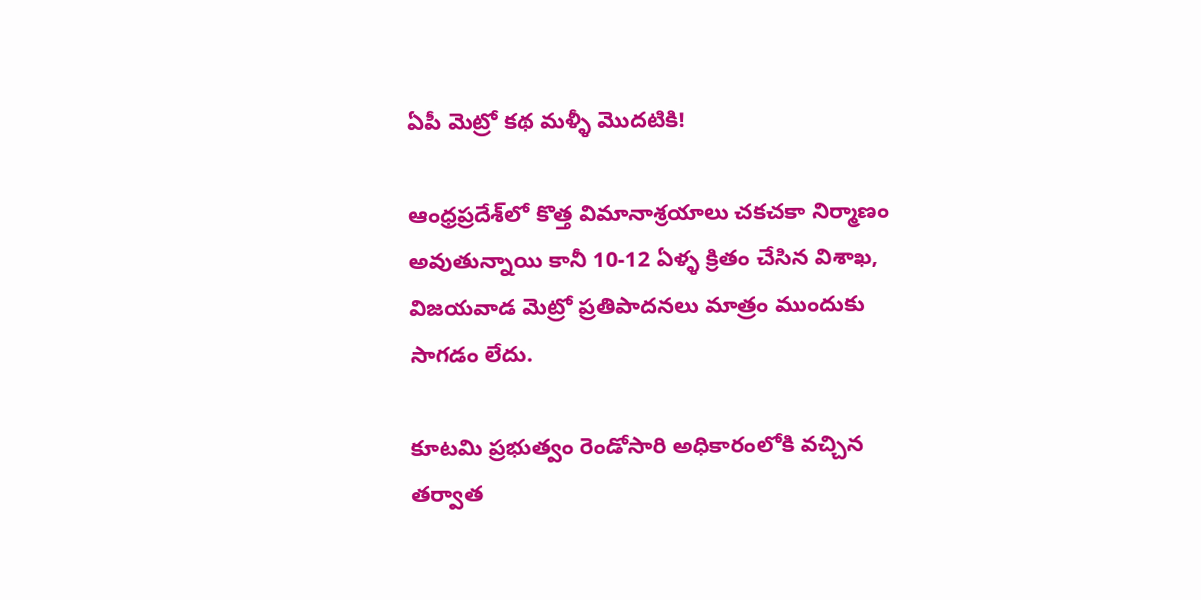ఏపీ మెట్రో కథ మళ్ళీ మొదటికి!

ఆంధ్రప్రదేశ్‌లో కొత్త విమానాశ్రయాలు చకచకా నిర్మాణం అవుతున్నాయి కానీ 10-12 ఏళ్ళ క్రితం చేసిన విశాఖ, విజయవాడ మెట్రో ప్రతిపాదనలు మాత్రం ముందుకు సాగడం లేదు.

కూటమి ప్రభుత్వం రెండోసారి అధికారంలోకి వచ్చిన తర్వాత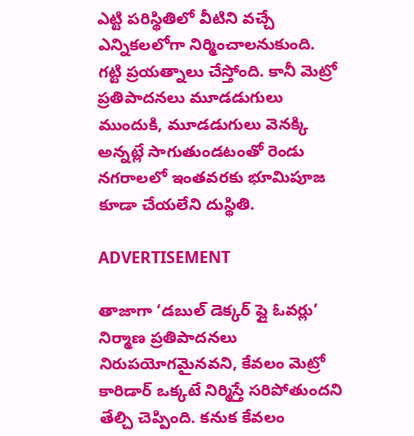ఎట్టి పరిస్థితిలో వీటిని వచ్చే ఎన్నికలలోగా నిర్మించాలనుకుంది. గట్టి ప్రయత్నాలు చేస్తోంది. కానీ మెట్రో ప్రతిపాదనలు మూడడుగులు ముందుకి, మూడడుగులు వెనక్కి అన్నట్లే సాగుతుండటంతో రెండు నగరాలలో ఇంతవరకు భూమిపూజ కూడా చేయలేని దుస్థితి.

ADVERTISEMENT

తాజాగా ‘డబుల్ డెక్కర్ ఫ్లై ఓవర్లు’ నిర్మాణ ప్రతిపాదనలు నిరుపయోగమైనవని, కేవలం మెట్రో కారిడార్ ఒక్కటే నిర్మిస్తే సరిపోతుందని తేల్చి చెప్పింది. కనుక కేవలం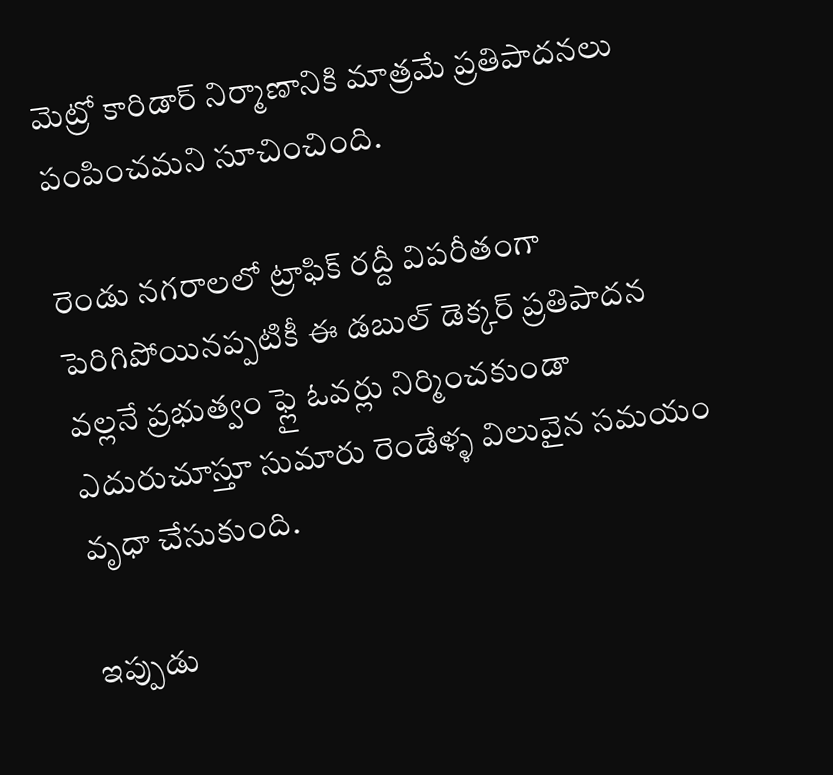మెట్రో కారిడార్ నిర్మాణానికి మాత్రమే ప్రతిపాదనలు పంపించమని సూచించింది.

రెండు నగరాలలో ట్రాఫిక్ రద్దీ విపరీతంగా పెరిగిపోయినప్పటికీ ఈ డబుల్ డెక్కర్ ప్రతిపాదన వల్లనే ప్రభుత్వం ఫ్లై ఓవర్లు నిర్మించకుండా ఎదురుచూస్తూ సుమారు రెండేళ్ళ విలువైన సమయం వృధా చేసుకుంది.

ఇప్పుడు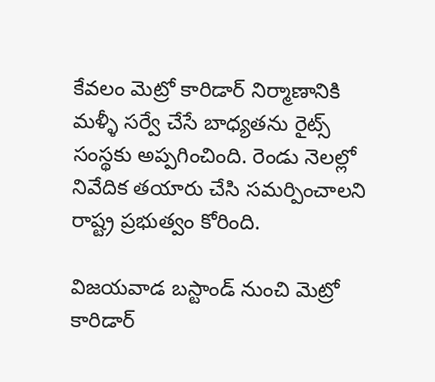కేవలం మెట్రో కారిడార్ నిర్మాణానికి మళ్ళీ సర్వే చేసే బాధ్యతను రైట్స్ సంస్థకు అప్పగించింది. రెండు నెలల్లో నివేదిక తయారు చేసి సమర్పించాలని రాష్ట్ర ప్రభుత్వం కోరింది.

విజయవాడ బస్టాండ్ నుంచి మెట్రో కారిడార్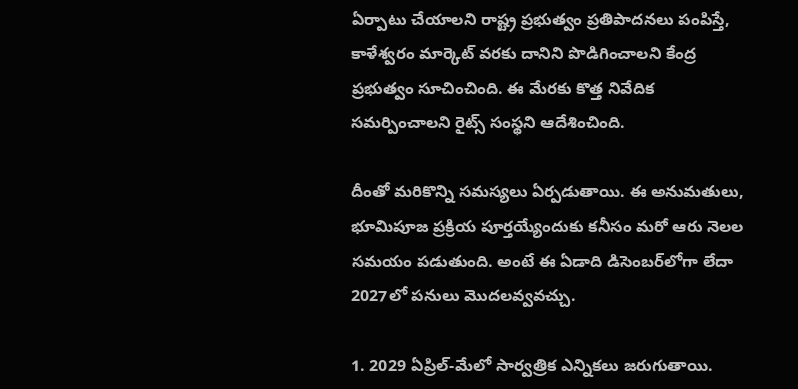ఏర్పాటు చేయాలని రాష్ట్ర ప్రభుత్వం ప్రతిపాదనలు పంపిస్తే, కాళేశ్వరం మార్కెట్ వరకు దానిని పొడిగించాలని కేంద్ర ప్రభుత్వం సూచించింది. ఈ మేరకు కొత్త నివేదిక సమర్పించాలని రైట్స్ సంస్థని ఆదేశించింది.

దీంతో మరికొన్ని సమస్యలు ఏర్పడుతాయి. ఈ అనుమతులు, భూమిపూజ ప్రక్రియ పూర్తయ్యేందుకు కనీసం మరో ఆరు నెలల సమయం పడుతుంది. అంటే ఈ ఏడాది డిసెంబర్‌లోగా లేదా 2027లో పనులు మొదలవ్వవచ్చు.

1. 2029 ఏప్రిల్‌-మేలో సార్వత్రిక ఎన్నికలు జరుగుతాయి.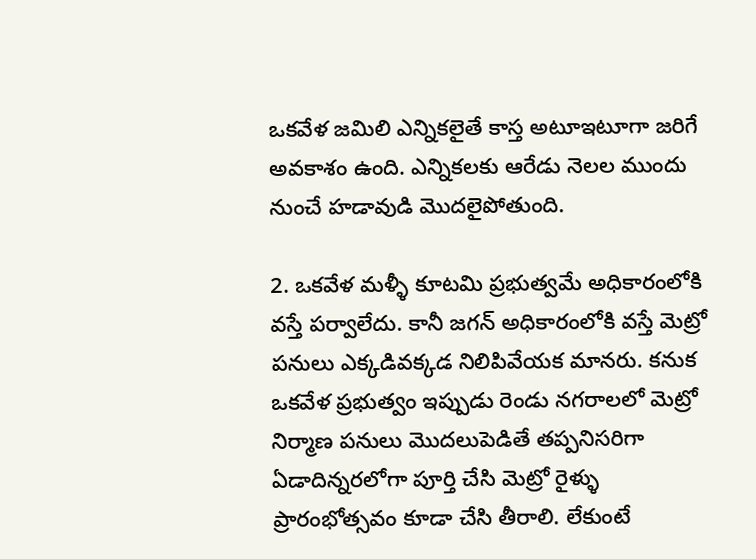ఒకవేళ జమిలి ఎన్నికలైతే కాస్త అటూఇటూగా జరిగే అవకాశం ఉంది. ఎన్నికలకు ఆరేడు నెలల ముందు నుంచే హడావుడి మొదలైపోతుంది.

2. ఒకవేళ మళ్ళీ కూటమి ప్రభుత్వమే అధికారంలోకి వస్తే పర్వాలేదు. కానీ జగన్‌ అధికారంలోకి వస్తే మెట్రో పనులు ఎక్కడివక్కడ నిలిపివేయక మానరు. కనుక ఒకవేళ ప్రభుత్వం ఇప్పుడు రెండు నగరాలలో మెట్రో నిర్మాణ పనులు మొదలుపెడితే తప్పనిసరిగా ఏడాదిన్నరలోగా పూర్తి చేసి మెట్రో రైళ్ళు ప్రారంభోత్సవం కూడా చేసి తీరాలి. లేకుంటే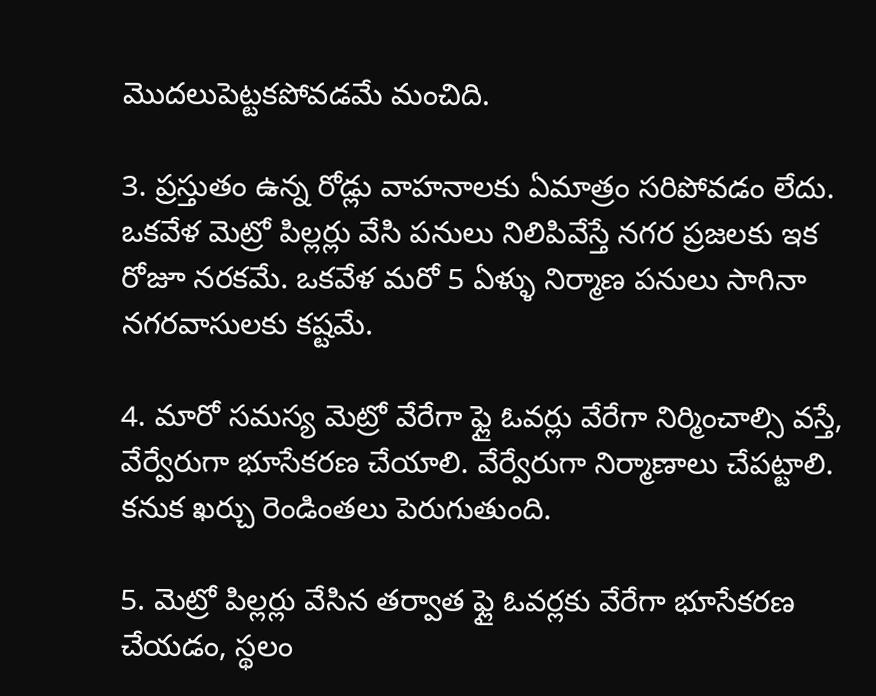మొదలుపెట్టకపోవడమే మంచిది.

3. ప్రస్తుతం ఉన్న రోడ్లు వాహనాలకు ఏమాత్రం సరిపోవడం లేదు. ఒకవేళ మెట్రో పిల్లర్లు వేసి పనులు నిలిపివేస్తే నగర ప్రజలకు ఇక రోజూ నరకమే. ఒకవేళ మరో 5 ఏళ్ళు నిర్మాణ పనులు సాగినా నగరవాసులకు కష్టమే.

4. మారో సమస్య మెట్రో వేరేగా ఫ్లై ఓవర్లు వేరేగా నిర్మించాల్సి వస్తే, వేర్వేరుగా భూసేకరణ చేయాలి. వేర్వేరుగా నిర్మాణాలు చేపట్టాలి. కనుక ఖర్చు రెండింతలు పెరుగుతుంది.

5. మెట్రో పిల్లర్లు వేసిన తర్వాత ఫ్లై ఓవర్లకు వేరేగా భూసేకరణ చేయడం, స్థలం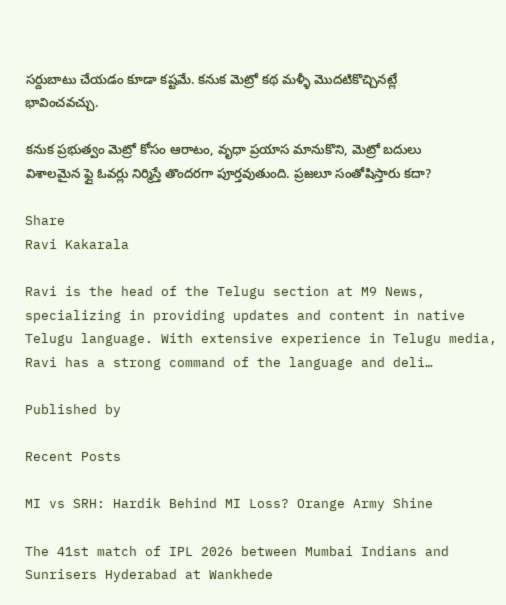సర్దుబాటు చేయడం కూడా కష్టమే. కనుక మెట్రో కథ మళ్ళీ మొదటికొచ్చినట్లే భావించవచ్చు.

కనుక ప్రభుత్వం మెట్రో కోసం ఆరాటం, వృధా ప్రయాస మానుకొని, మెట్రో బదులు విశాలమైన ఫ్లై ఓవర్లు నిర్మిస్తే తొందరగా పూర్తవుతుంది. ప్రజలూ సంతోషిస్తారు కదా?

Share
Ravi Kakarala

Ravi is the head of the Telugu section at M9 News, specializing in providing updates and content in native Telugu language. With extensive experience in Telugu media, Ravi has a strong command of the language and deli…

Published by

Recent Posts

MI vs SRH: Hardik Behind MI Loss? Orange Army Shine

The 41st match of IPL 2026 between Mumbai Indians and Sunrisers Hyderabad at Wankhede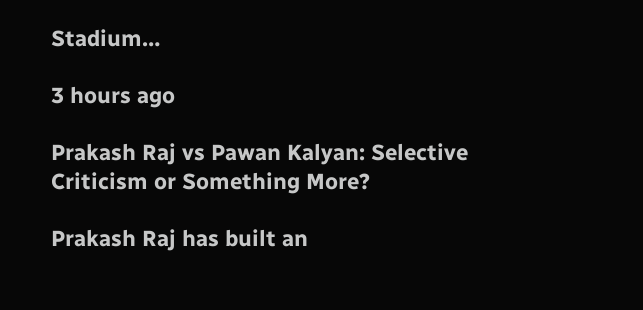Stadium…

3 hours ago

Prakash Raj vs Pawan Kalyan: Selective Criticism or Something More?

Prakash Raj has built an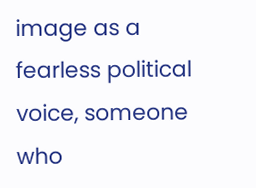image as a fearless political voice, someone who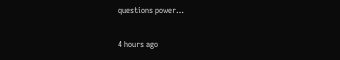questions power…

4 hours ago